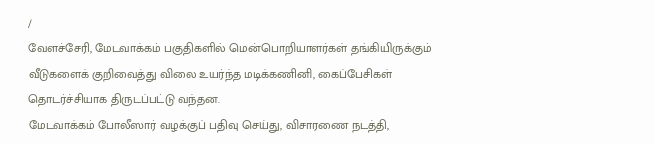/
வேளச்சேரி, மேடவாக்கம் பகுதிகளில் மென்பொறியாளர்கள் தங்கியிருக்கும் வீடுகளைக் குறிவைத்து விலை உயர்ந்த மடிக்கணினி, கைப்பேசிகள் தொடர்ச்சியாக திருடப்பட்டு வந்தன.
மேடவாக்கம் போலீஸார் வழக்குப் பதிவு செய்து, விசாரணை நடத்தி,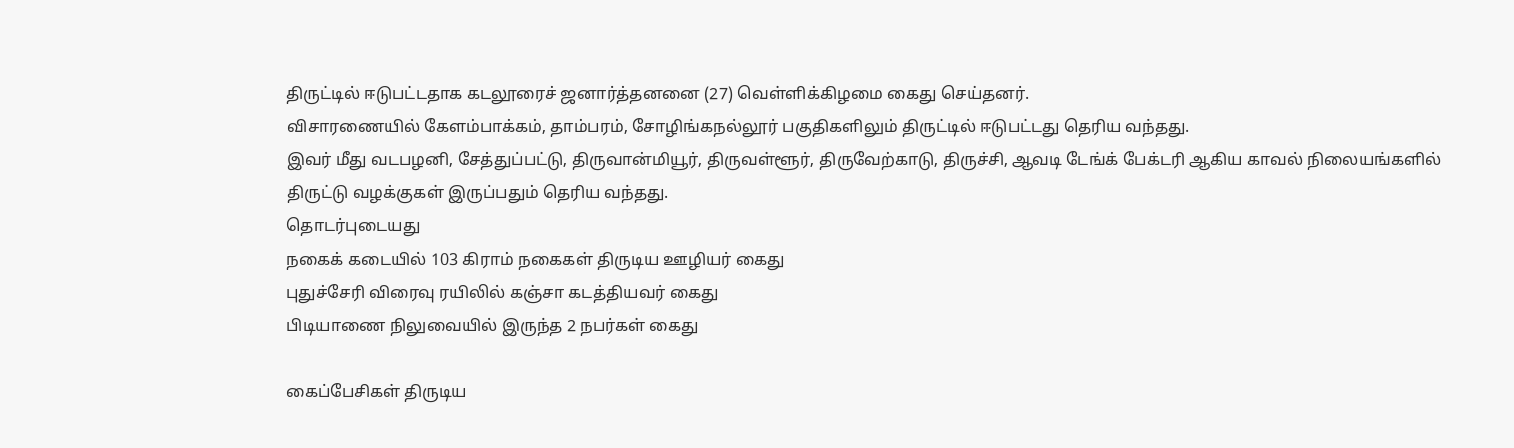திருட்டில் ஈடுபட்டதாக கடலூரைச் ஜனார்த்தனனை (27) வெள்ளிக்கிழமை கைது செய்தனர்.
விசாரணையில் கேளம்பாக்கம், தாம்பரம், சோழிங்கநல்லூர் பகுதிகளிலும் திருட்டில் ஈடுபட்டது தெரிய வந்தது.
இவர் மீது வடபழனி, சேத்துப்பட்டு, திருவான்மியூர், திருவள்ளூர், திருவேற்காடு, திருச்சி, ஆவடி டேங்க் பேக்டரி ஆகிய காவல் நிலையங்களில் திருட்டு வழக்குகள் இருப்பதும் தெரிய வந்தது.
தொடர்புடையது
நகைக் கடையில் 103 கிராம் நகைகள் திருடிய ஊழியர் கைது
புதுச்சேரி விரைவு ரயிலில் கஞ்சா கடத்தியவர் கைது
பிடியாணை நிலுவையில் இருந்த 2 நபர்கள் கைது

கைப்பேசிகள் திருடிய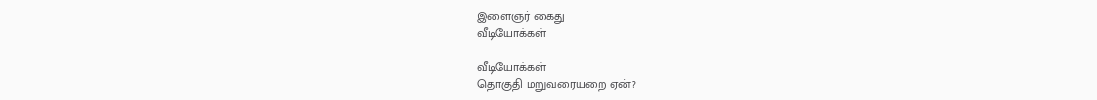இளைஞர் கைது
வீடியோக்கள்

வீடியோக்கள்
தொகுதி மறுவரையறை ஏன்?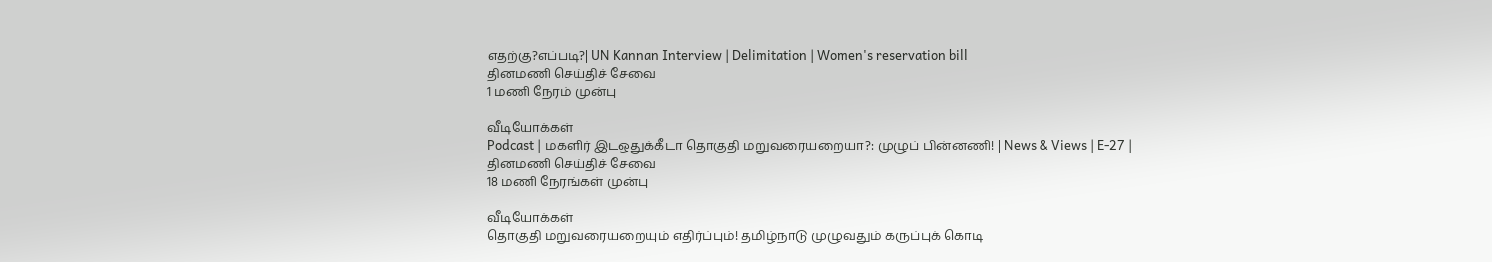எதற்கு?எப்படி?| UN Kannan Interview | Delimitation | Women's reservation bill
தினமணி செய்திச் சேவை
1 மணி நேரம் முன்பு

வீடியோக்கள்
Podcast | மகளிர் இடஒதுக்கீடா தொகுதி மறுவரையறையா?: முழுப் பின்னணி! | News & Views | E-27 |
தினமணி செய்திச் சேவை
18 மணி நேரங்கள் முன்பு

வீடியோக்கள்
தொகுதி மறுவரையறையும் எதிர்ப்பும்! தமிழ்நாடு முழுவதும் கருப்புக் கொடி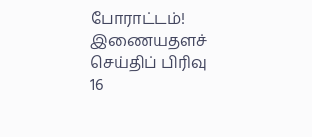போராட்டம்!
இணையதளச் செய்திப் பிரிவு
16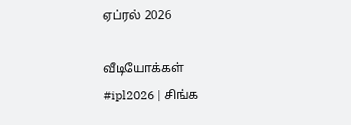ஏப்ரல் 2026

வீடியோக்கள்
#ipl2026 | சிங்க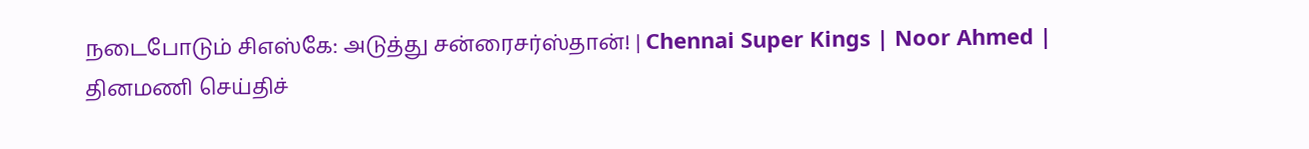நடைபோடும் சிஎஸ்கே: அடுத்து சன்ரைசர்ஸ்தான்! | Chennai Super Kings | Noor Ahmed |
தினமணி செய்திச்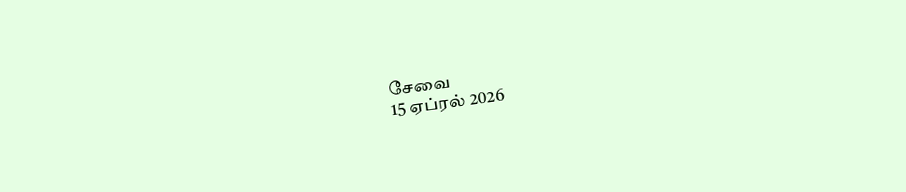சேவை
15 ஏப்ரல் 2026